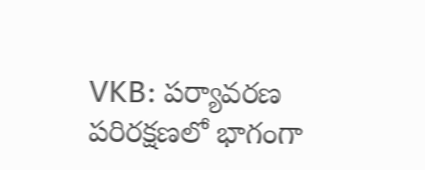VKB: పర్యావరణ పరిరక్షణలో భాగంగా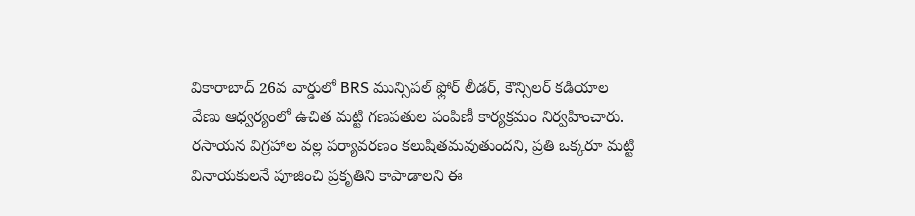వికారాబాద్ 26వ వార్డులో BRS మున్సిపల్ ఫ్లోర్ లీడర్, కౌన్సిలర్ కడియాల వేణు ఆధ్వర్యంలో ఉచిత మట్టి గణపతుల పంపిణీ కార్యక్రమం నిర్వహించారు. రసాయన విగ్రహాల వల్ల పర్యావరణం కలుషితమవుతుందని, ప్రతి ఒక్కరూ మట్టి వినాయకులనే పూజించి ప్రకృతిని కాపాడాలని ఈ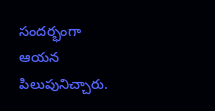సందర్భంగా ఆయన పిలుపునిచ్చారు.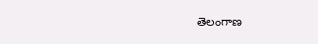తెలంగాణ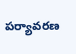పర్యావరణ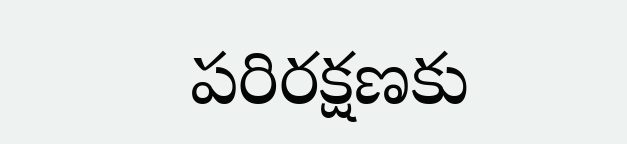పరిరక్షణకు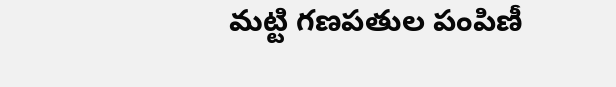మట్టి గణపతుల పంపిణీ